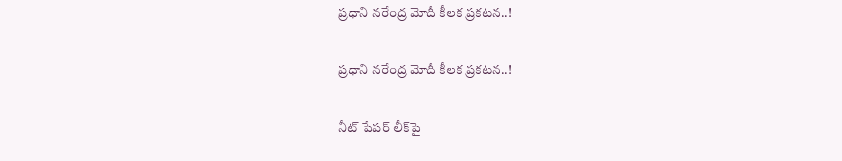ప్రధాని నరేంద్ర మోదీ కీలక ప్రకటన..!

ప్రధాని నరేంద్ర మోదీ కీలక ప్రకటన..!

నీట్ పేపర్ లీక్‌పై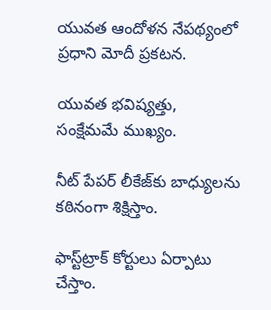యువత ఆందోళన నేపథ్యంలో ప్రధాని మోదీ ప్రకటన.

యువత భవిష్యత్తు, సంక్షేమమే ముఖ్యం.

నీట్ పేపర్ లీకేజ్‌కు బాధ్యులను కఠినంగా శిక్షిస్తాం.

ఫాస్ట్‌ట్రాక్ కోర్టులు ఏర్పాటు చేస్తాం.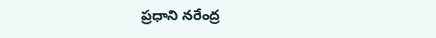ప్రధాని నరేంద్ర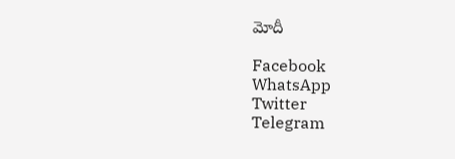మోదీ

Facebook
WhatsApp
Twitter
Telegram